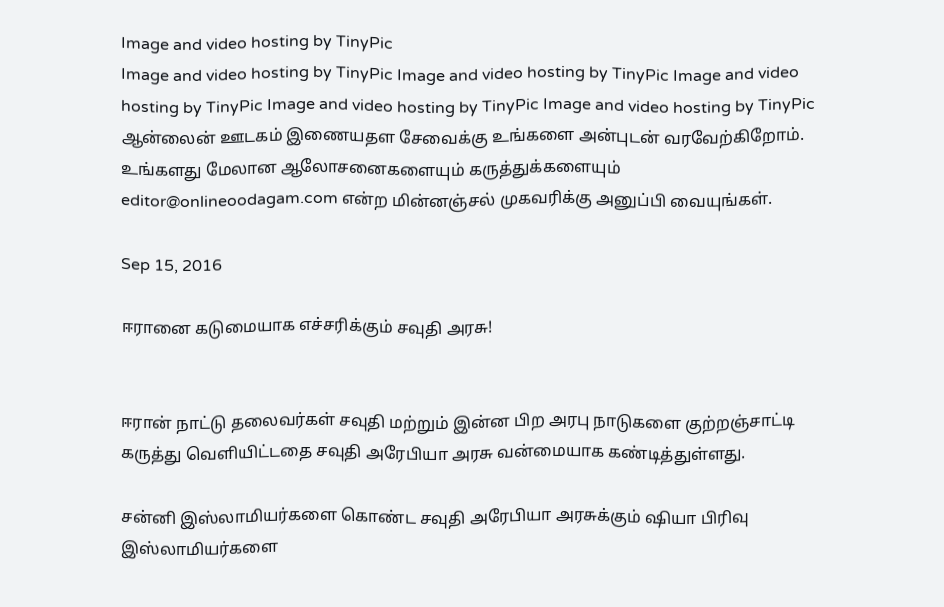Image and video hosting by TinyPic
Image and video hosting by TinyPic Image and video hosting by TinyPic Image and video hosting by TinyPic Image and video hosting by TinyPic Image and video hosting by TinyPic ஆன்லைன் ஊடகம் இணையதள சேவைக்கு உங்களை அன்புடன் வரவேற்கிறோம். உங்களது மேலான ஆலோசனைகளையும் கருத்துக்களையும் editor@onlineoodagam.com என்ற மின்னஞ்சல் முகவரிக்கு அனுப்பி வையுங்கள்.

Sep 15, 2016

ஈரானை கடுமையாக எச்சரிக்கும் சவுதி அரசு!


ஈரான் நாட்டு தலைவர்கள் சவுதி மற்றும் இன்ன பிற அரபு நாடுகளை குற்றஞ்சாட்டி கருத்து வெளியிட்டதை சவுதி அரேபியா அரசு வன்மையாக கண்டித்துள்ளது.

சன்னி இஸ்லாமியர்களை கொண்ட சவுதி அரேபியா அரசுக்கும் ஷியா பிரிவு இஸ்லாமியர்களை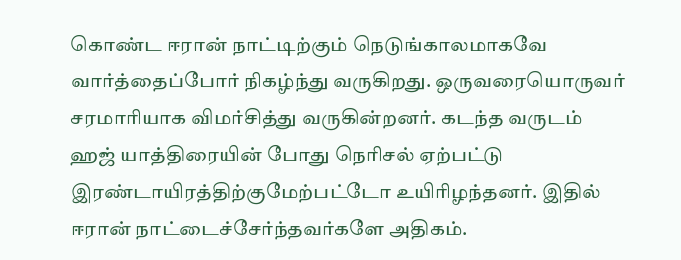கொண்ட ஈரான் நாட்டிற்கும் நெடுங்காலமாகவே வார்த்தைப்போர் நிகழ்ந்து வருகிறது. ஒருவரையொருவர் சரமாரியாக விமர்சித்து வருகின்றனர். கடந்த வருடம் ஹஜ் யாத்திரையின் போது நெரிசல் ஏற்பட்டு இரண்டாயிரத்திற்குமேற்பட்டோ உயிரிழந்தனர். இதில் ஈரான் நாட்டைச்சேர்ந்தவர்களே அதிகம்.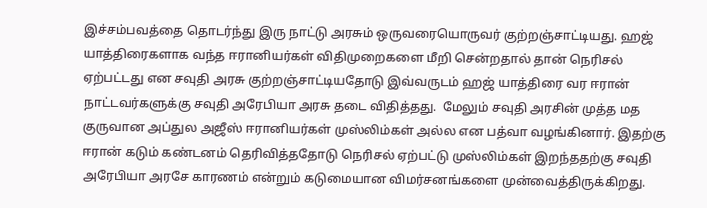இச்சம்பவத்தை தொடர்ந்து இரு நாட்டு அரசும் ஒருவரையொருவர் குற்றஞ்சாட்டியது. ஹஜ் யாத்திரைகளாக வந்த ஈரானியர்கள் விதிமுறைகளை மீறி சென்றதால் தான் நெரிசல் ஏற்பட்டது என சவுதி அரசு குற்றஞ்சாட்டியதோடு இவ்வருடம் ஹஜ் யாத்திரை வர ஈரான் நாட்டவர்களுக்கு சவுதி அரேபியா அரசு தடை விதித்தது.  மேலும் சவுதி அரசின் முத்த மத குருவான அப்துல அஜீஸ் ஈரானியர்கள் முஸ்லிம்கள் அல்ல என பத்வா வழங்கினார். இதற்கு ஈரான் கடும் கண்டனம் தெரிவித்ததோடு நெரிசல் ஏற்பட்டு முஸ்லிம்கள் இறந்ததற்கு சவுதி அரேபியா அரசே காரணம் என்றும் கடுமையான விமர்சனங்களை முன்வைத்திருக்கிறது.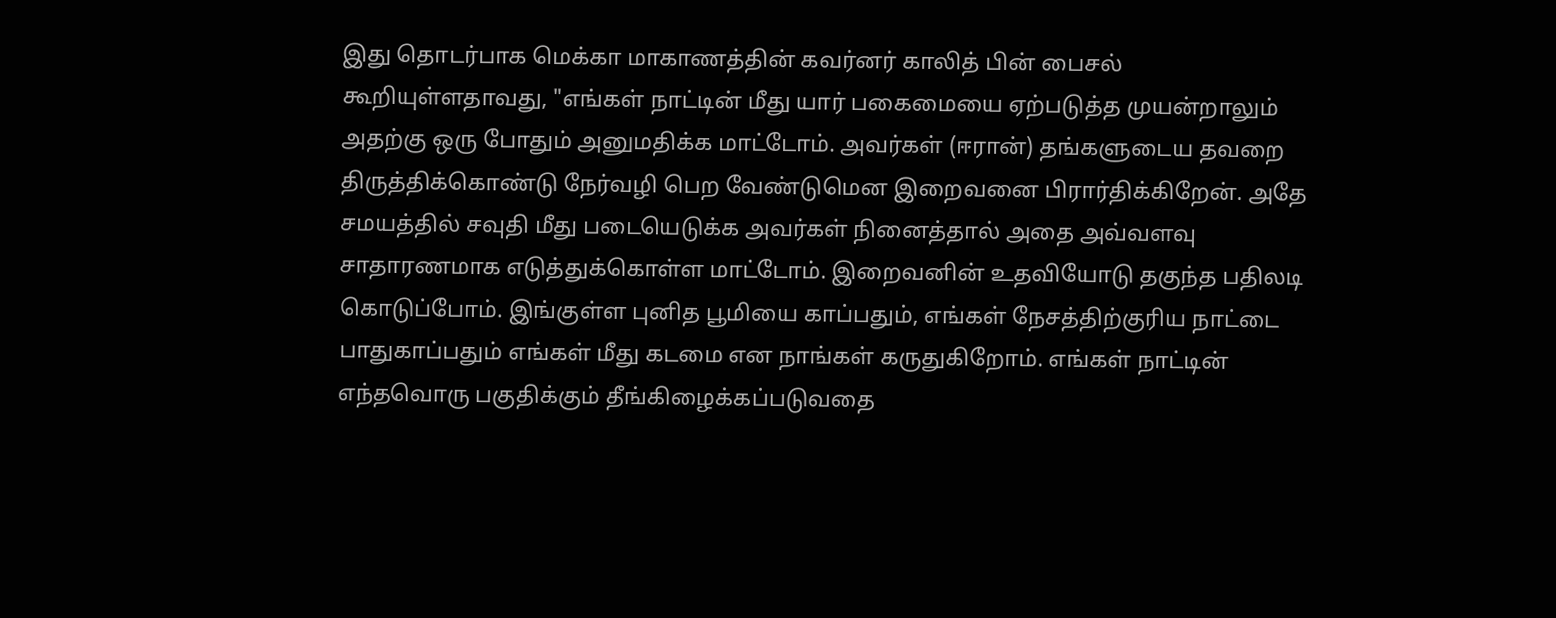இது தொடர்பாக மெக்கா மாகாணத்தின் கவர்னர் காலித் பின் பைசல் கூறியுள்ளதாவது, "எங்கள் நாட்டின் மீது யார் பகைமையை ஏற்படுத்த முயன்றாலும் அதற்கு ஒரு போதும் அனுமதிக்க மாட்டோம். அவர்கள் (ஈரான்) தங்களுடைய தவறை திருத்திக்கொண்டு நேர்வழி பெற வேண்டுமென இறைவனை பிரார்திக்கிறேன். அதே சமயத்தில் சவுதி மீது படையெடுக்க அவர்கள் நினைத்தால் அதை அவ்வளவு சாதாரணமாக எடுத்துக்கொள்ள மாட்டோம். இறைவனின் உதவியோடு தகுந்த பதிலடி கொடுப்போம். இங்குள்ள புனித பூமியை காப்பதும், எங்கள் நேசத்திற்குரிய நாட்டை பாதுகாப்பதும் எங்கள் மீது கடமை என நாங்கள் கருதுகிறோம். எங்கள் நாட்டின் எந்தவொரு பகுதிக்கும் தீங்கிழைக்கப்படுவதை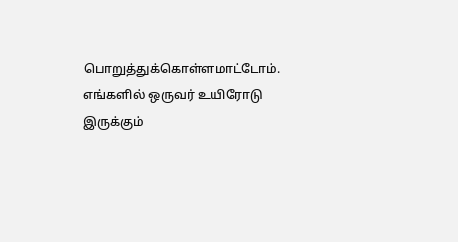பொறுத்துக்கொள்ளமாட்டோம். எங்களில் ஒருவர் உயிரோடு இருக்கும்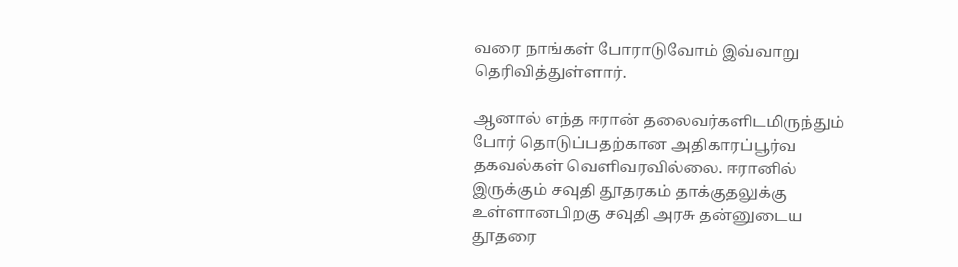வரை நாங்கள் போராடுவோம் இவ்வாறு தெரிவித்துள்ளார்.

ஆனால் எந்த ஈரான் தலைவர்களிடமிருந்தும் போர் தொடுப்பதற்கான அதிகாரப்பூர்வ தகவல்கள் வெளிவரவில்லை. ஈரானில் இருக்கும் சவுதி தூதரகம் தாக்குதலுக்கு உள்ளானபிறகு சவுதி அரசு தன்னுடைய தூதரை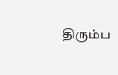திரும்ப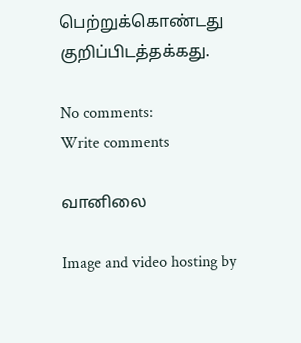பெற்றுக்கொண்டது குறிப்பிடத்தக்கது.

No comments:
Write comments

வானிலை

Image and video hosting by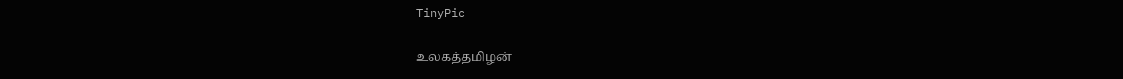TinyPic

உலகத்தமிழன்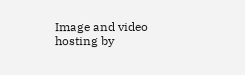Image and video hosting by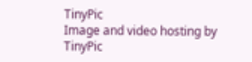TinyPic
Image and video hosting by TinyPic